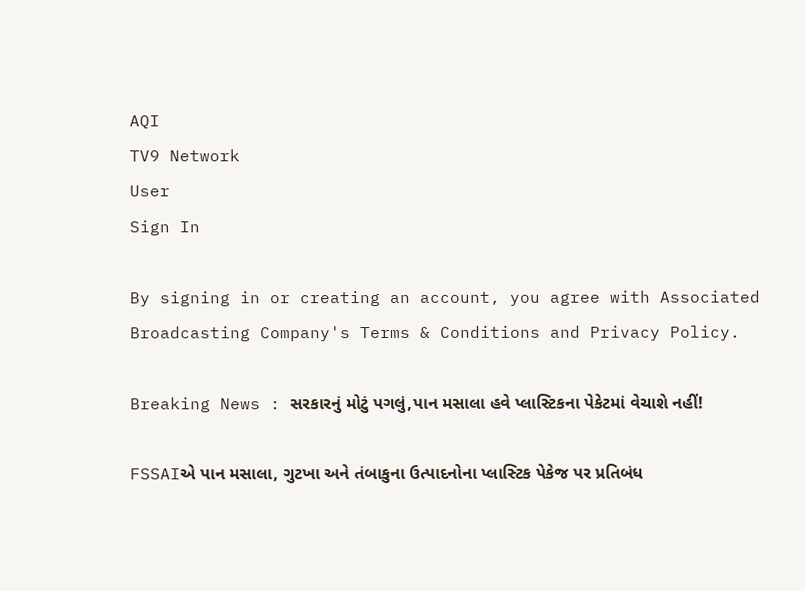AQI
TV9 Network
User
Sign In

By signing in or creating an account, you agree with Associated Broadcasting Company's Terms & Conditions and Privacy Policy.

Breaking News : સરકારનું મોટું પગલું,પાન મસાલા હવે પ્લાસ્ટિકના પેકેટમાં વેચાશે નહીં!

FSSAIએ પાન મસાલા, ગુટખા અને તંબાકુના ઉત્પાદનોના પ્લાસ્ટિક પેકેજ પર પ્રતિબંધ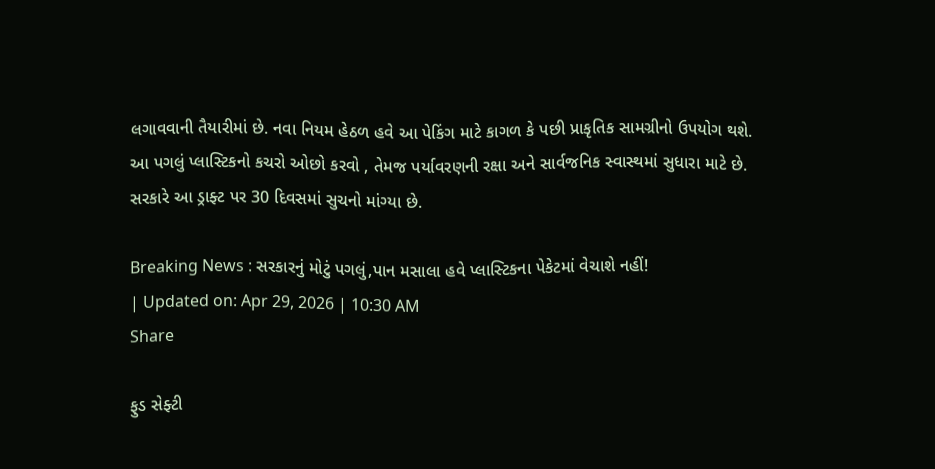લગાવવાની તૈયારીમાં છે. નવા નિયમ હેઠળ હવે આ પેકિંગ માટે કાગળ કે પછી પ્રાકૃતિક સામગ્રીનો ઉપયોગ થશે. આ પગલું પ્લાસ્ટિકનો કચરો ઓછો કરવો , તેમજ પર્યાવરણની રક્ષા અને સાર્વજનિક સ્વાસ્થમાં સુધારા માટે છે. સરકારે આ ડ્રાફ્ટ પર 30 દિવસમાં સુચનો માંગ્યા છે.

Breaking News : સરકારનું મોટું પગલું,પાન મસાલા હવે પ્લાસ્ટિકના પેકેટમાં વેચાશે નહીં!
| Updated on: Apr 29, 2026 | 10:30 AM
Share

ફુડ સેફ્ટી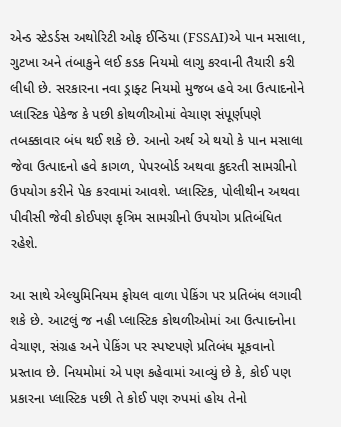એન્ડ સ્ટેડર્ડસ અથોરિટી ઓફ ઈન્ડિયા (FSSAI)એ પાન મસાલા, ગુટખા અને તંબાકુને લઈ કડક નિયમો લાગુ કરવાની તૈયારી કરી લીધી છે. સરકારના નવા ડ્રાફ્ટ નિયમો મુજબ હવે આ ઉત્પાદનોને પ્લાસ્ટિક પેકેજ કે પછી કોથળીઓમાં વેચાણ સંપૂર્ણપણે તબક્કાવાર બંધ થઈ શકે છે. આનો અર્થ એ થયો કે પાન મસાલા જેવા ઉત્પાદનો હવે કાગળ, પેપરબોર્ડ અથવા કુદરતી સામગ્રીનો ઉપયોગ કરીને પેક કરવામાં આવશે. પ્લાસ્ટિક, પોલીથીન અથવા પીવીસી જેવી કોઈપણ કૃત્રિમ સામગ્રીનો ઉપયોગ પ્રતિબંધિત રહેશે.

આ સાથે એલ્યુમિનિયમ ફોયલ વાળા પેકિંગ પર પ્રતિબંધ લગાવી શકે છે. આટલું જ નહી પ્લાસ્ટિક કોથળીઓમાં આ ઉત્પાદનોના વેચાણ, સંગ્રહ અને પેકિંગ પર સ્પષ્ટપણે પ્રતિબંધ મૂકવાનો પ્રસ્તાવ છે. નિયમોમાં એ પણ કહેવામાં આવ્યું છે કે, કોઈ પણ પ્રકારના પ્લાસ્ટિક પછી તે કોઈ પણ રુપમાં હોય તેનો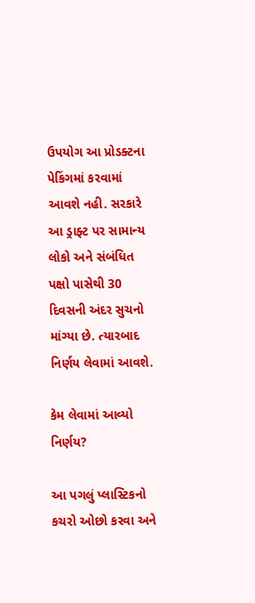ઉપયોગ આ પ્રોડક્ટના પેકિંગમાં કરવામાં આવશે નહી. સરકારે આ ડ્રાફ્ટ પર સામાન્ય લોકો અને સંબંધિત પક્ષો પાસેથી 30 દિવસની અંદર સુચનો માંગ્યા છે. ત્યારબાદ નિર્ણય લેવામાં આવશે.

કેમ લેવામાં આવ્યો નિર્ણય?

આ પગલું પ્લાસ્ટિકનો કચરો ઓછો કરવા અને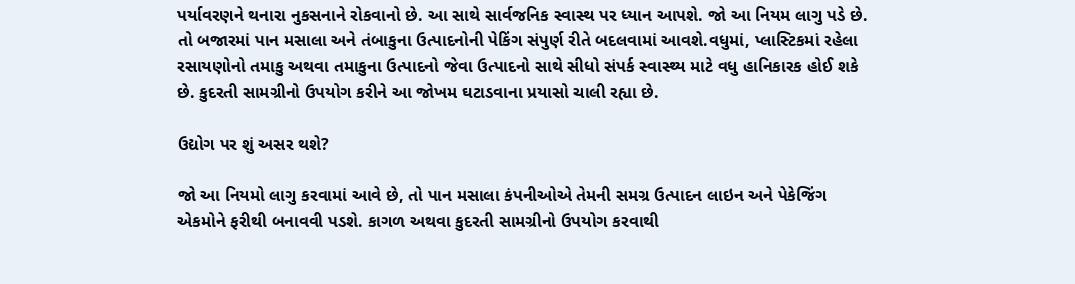પર્યાવરણને થનારા નુકસનાને રોકવાનો છે. આ સાથે સાર્વજનિક સ્વાસ્થ પર ધ્યાન આપશે. જો આ નિયમ લાગુ પડે છે. તો બજારમાં પાન મસાલા અને તંબાકુના ઉત્પાદનોની પેકિંગ સંપુર્ણ રીતે બદલવામાં આવશે.વધુમાં, પ્લાસ્ટિકમાં રહેલા રસાયણોનો તમાકુ અથવા તમાકુના ઉત્પાદનો જેવા ઉત્પાદનો સાથે સીધો સંપર્ક સ્વાસ્થ્ય માટે વધુ હાનિકારક હોઈ શકે છે. કુદરતી સામગ્રીનો ઉપયોગ કરીને આ જોખમ ઘટાડવાના પ્રયાસો ચાલી રહ્યા છે.

ઉદ્યોગ પર શું અસર થશે?

જો આ નિયમો લાગુ કરવામાં આવે છે, તો પાન મસાલા કંપનીઓએ તેમની સમગ્ર ઉત્પાદન લાઇન અને પેકેજિંગ એકમોને ફરીથી બનાવવી પડશે. કાગળ અથવા કુદરતી સામગ્રીનો ઉપયોગ કરવાથી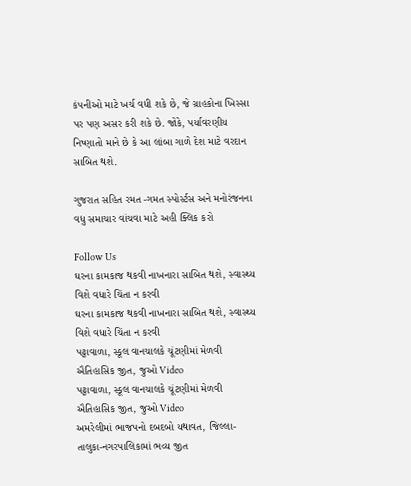કંપનીઓ માટે ખર્ચ વધી શકે છે, જે ગ્રાહકોના ખિસ્સા પર પણ અસર કરી શકે છે. જોકે, પર્યાવરણીય નિષ્ણાતો માને છે કે આ લાંબા ગાળે દેશ માટે વરદાન સાબિત થશે.

ગુજરાત સહિત રમત -ગમત સ્પોર્સ્ટસ અને મનોરંજનના વધુ સમાચાર વાંચવા માટે અહી ક્લિક કરો

Follow Us
ઘરના કામકાજ થકવી નાખનારા સાબિત થશે, સ્વાસ્થ્ય વિશે વધારે ચિંતા ન કરવી
ઘરના કામકાજ થકવી નાખનારા સાબિત થશે, સ્વાસ્થ્ય વિશે વધારે ચિંતા ન કરવી
પટ્ટાવાળા, સ્કૂલ વાનચાલકે ચૂંટણીમાં મેળવી ઐતિહાસિક જીત, જુઓ Video
પટ્ટાવાળા, સ્કૂલ વાનચાલકે ચૂંટણીમાં મેળવી ઐતિહાસિક જીત, જુઓ Video
અમરેલીમાં ભાજપનો દબદબો યથાવત, જિલ્લા-તાલુકા-નગરપાલિકામાં ભવ્ય જીત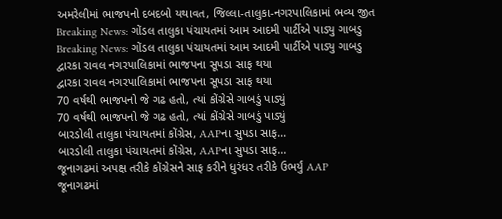અમરેલીમાં ભાજપનો દબદબો યથાવત, જિલ્લા-તાલુકા-નગરપાલિકામાં ભવ્ય જીત
Breaking News: ગોંડલ તાલુકા પંચાયતમાં આમ આદમી પાર્ટીએ પાડ્યુ ગાબડુ
Breaking News: ગોંડલ તાલુકા પંચાયતમાં આમ આદમી પાર્ટીએ પાડ્યુ ગાબડુ
દ્વારકા રાવલ નગરપાલિકામાં ભાજપના સૂપડા સાફ થયા
દ્વારકા રાવલ નગરપાલિકામાં ભાજપના સૂપડા સાફ થયા
70 વર્ષથી ભાજપનો જે ગઢ હતો, ત્યાં કોંગ્રેસે ગાબડું પાડ્યું
70 વર્ષથી ભાજપનો જે ગઢ હતો, ત્યાં કોંગ્રેસે ગાબડું પાડ્યું
બારડોલી તાલુકા પંચાયતમાં કોંગ્રેસ, AAPના સુપડા સાફ...
બારડોલી તાલુકા પંચાયતમાં કોંગ્રેસ, AAPના સુપડા સાફ...
જૂનાગઢમાં અપક્ષ તરીકે કોંગ્રેસને સાફ કરીને ધુરંધર તરીકે ઉભર્યું AAP
જૂનાગઢમાં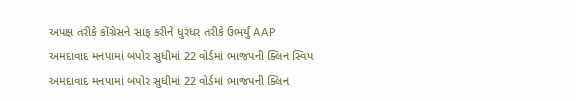અપક્ષ તરીકે કોંગ્રેસને સાફ કરીને ધુરંધર તરીકે ઉભર્યું AAP
અમદાવાદ મનપામાં બપોર સુધીમાં 22 વોર્ડમાં ભાજપની ક્લિન સ્વિપ
અમદાવાદ મનપામાં બપોર સુધીમાં 22 વોર્ડમાં ભાજપની ક્લિન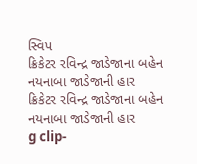સ્વિપ
ક્રિકેટર રવિન્દ્ર જાડેજાના બહેન નયનાબા જાડેજાની હાર
ક્રિકેટર રવિન્દ્ર જાડેજાના બહેન નયનાબા જાડેજાની હાર
g clip-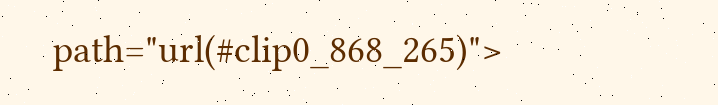path="url(#clip0_868_265)">